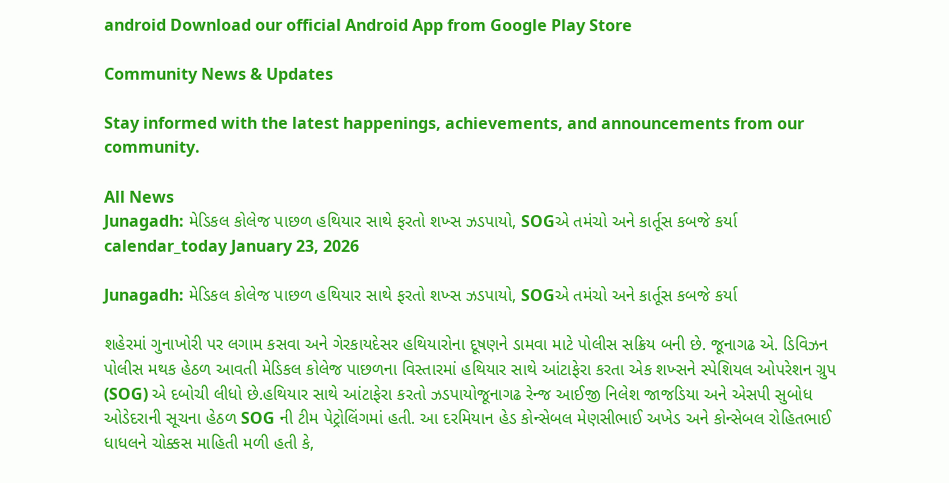android Download our official Android App from Google Play Store

Community News & Updates

Stay informed with the latest happenings, achievements, and announcements from our community.

All News
Junagadh: મેડિકલ કોલેજ પાછળ હથિયાર સાથે ફરતો શખ્સ ઝડપાયો, SOGએ તમંચો અને કાર્તૂસ કબજે કર્યા
calendar_today January 23, 2026

Junagadh: મેડિકલ કોલેજ પાછળ હથિયાર સાથે ફરતો શખ્સ ઝડપાયો, SOGએ તમંચો અને કાર્તૂસ કબજે કર્યા

શહેરમાં ગુનાખોરી પર લગામ કસવા અને ગેરકાયદેસર હથિયારોના દૂષણને ડામવા માટે પોલીસ સક્રિય બની છે. જૂનાગઢ એ. ડિવિઝન પોલીસ મથક હેઠળ આવતી મેડિકલ કોલેજ પાછળના વિસ્તારમાં હથિયાર સાથે આંટાફેરા કરતા એક શખ્સને સ્પેશિયલ ઓપરેશન ગ્રુપ (SOG) એ દબોચી લીધો છે.હથિયાર સાથે આંટાફેરા કરતો ઝડપાયોજૂનાગઢ રેન્જ આઈજી નિલેશ જાજડિયા અને એસપી સુબોધ ઓડેદરાની સૂચના હેઠળ SOG ની ટીમ પેટ્રોલિંગમાં હતી. આ દરમિયાન હેડ કોન્સેબલ મેણસીભાઈ અખેડ અને કોન્સેબલ રોહિતભાઈ ધાધલને ચોક્કસ માહિતી મળી હતી કે,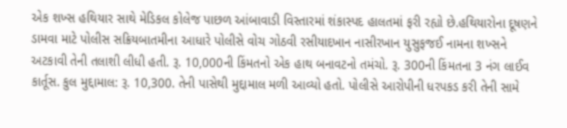એક શખ્સ હથિયાર સાથે મેડિકલ કોલેજ પાછળ આંબાવાડી વિસ્તારમાં શંકાસ્પદ હાલતમાં ફરી રહ્યો છે.હથિયારોના દૂષણને ડામવા માટે પોલીસ સક્રિયબાતમીના આધારે પોલીસે વોચ ગોઠવી રસીયાદખાન નાસીરખાન યુસુફજઈ નામના શખ્સને અટકાવી તેની તલાશી લીધી હતી. રૂ. 10,000ની કિંમતનો એક હાથ બનાવટનો તમંચો. રૂ. 300ની કિંમતના 3 નંગ લાઈવ કાર્તૂસ. કુલ મુદ્દામાલ: રૂ. 10,300. તેની પાસેથી મુદ્દામાલ મળી આવ્યો હતો. પોલીસે આરોપીની ધરપકડ કરી તેની સામે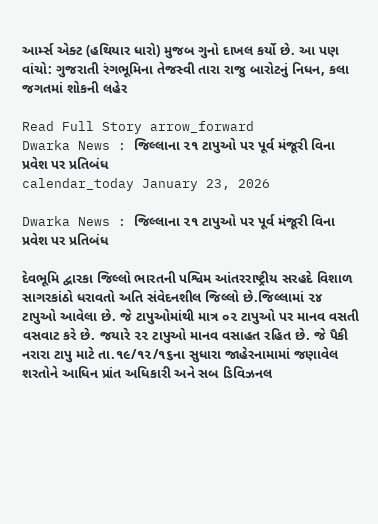આર્મ્સ એક્ટ (હથિયાર ધારો) મુજબ ગુનો દાખલ કર્યો છે. આ પણ વાંચો: ગુજરાતી રંગભૂમિના તેજસ્વી તારા રાજુ બારોટનું નિધન, કલા જગતમાં શોકની લહેર

Read Full Story arrow_forward
Dwarka News : જિલ્લાના ૨૧ ટાપુઓ પર પૂર્વ મંજૂરી વિના પ્રવેશ પર પ્રતિબંધ
calendar_today January 23, 2026

Dwarka News : જિલ્લાના ૨૧ ટાપુઓ પર પૂર્વ મંજૂરી વિના પ્રવેશ પર પ્રતિબંધ

દેવભૂમિ દ્વારકા જિલ્લો ભારતની પશ્વિમ આંતરરાષ્ટ્રીય સરહદે વિશાળ સાગરકાંઠો ધરાવતો અતિ સંવેદનશીલ જિલ્લો છે.જિલ્લામાં ૨૪ ટાપુઓ આવેલા છે. જે ટાપુઓમાંથી માત્ર ૦૨ ટાપુઓ પર માનવ વસતી વસવાટ કરે છે. જયારે ૨૨ ટાપુઓ માનવ વસાહત રહિત છે. જે પૈકી નરારા ટાપુ માટે તા.૧૯/૧૨/૧૬ના સુધારા જાહેરનામામાં જણાવેલ શરતોને આધિન પ્રાંત અધિકારી અને સબ ડિવિઝનલ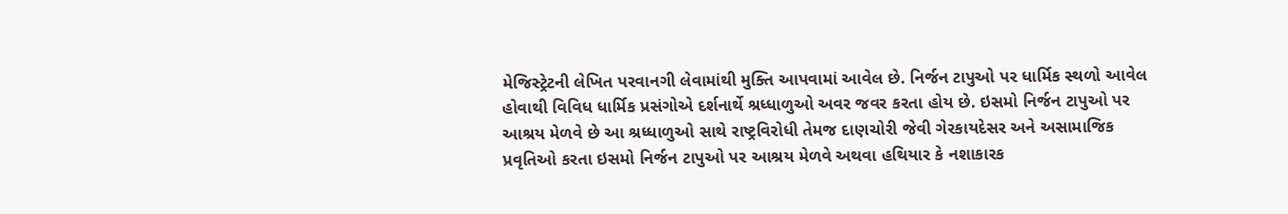મેજિસ્ટ્રેટની લેખિત પરવાનગી લેવામાંથી મુક્તિ આપવામાં આવેલ છે. નિર્જન ટાપુઓ પર ધાર્મિક સ્થળો આવેલ હોવાથી વિવિધ ધાર્મિક પ્રસંગોએ દર્શનાર્થે શ્રધ્ધાળુઓ અવર જવર કરતા હોય છે. ઇસમો નિર્જન ટાપુઓ પર આશ્રય મેળવે છે આ શ્રધ્ધાળુઓ સાથે રાષ્ટ્રવિરોધી તેમજ દાણચોરી જેવી ગેરકાયદેસર અને અસામાજિક પ્રવૃતિઓ કરતા ઇસમો નિર્જન ટાપુઓ પર આશ્રય મેળવે અથવા હથિયાર કે નશાકારક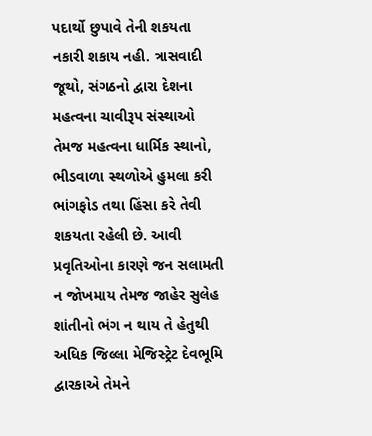પદાર્થો છુપાવે તેની શકયતા નકારી શકાય નહી. ત્રાસવાદી જૂથો, સંગઠનો દ્વારા દેશના મહત્વના ચાવીરૂપ સંસ્થાઓ તેમજ મહત્વના ધાર્મિક સ્થાનો, ભીડવાળા સ્થળોએ હુમલા કરી ભાંગફોડ તથા હિંસા કરે તેવી શકયતા રહેલી છે. આવી પ્રવૃતિઓના કારણે જન સલામતી ન જોખમાય તેમજ જાહેર સુલેહ શાંતીનો ભંગ ન થાય તે હેતુથી અધિક જિલ્લા મેજિસ્ટ્રેટ દેવભૂમિ દ્વારકાએ તેમને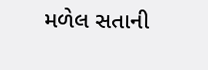મળેલ સતાની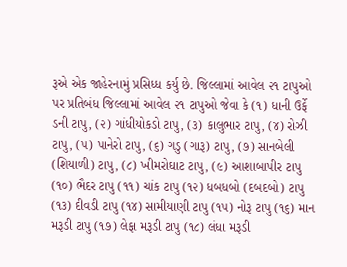રૂએ એક જાહેરનામું પ્રસિધ્ધ કર્યુ છે. જિલ્લામાં આવેલ ૨૧ ટાપુઓ પર પ્રતિબંધ જિલ્લામાં આવેલ ૨૧ ટાપુઓ જેવા કે (૧) ધાની ઉર્ફે ડની ટાપુ, (૨) ગાંધીયોકડો ટાપુ, (૩) કાલુભાર ટાપુ, (૪) રોઝી ટાપુ, (૫) પાનેરો ટાપુ, (૬) ગડુ (ગારૂ) ટાપુ, (૭) સાનબેલી (શિયાળી) ટાપુ, (૮) ખીમરોઘાટ ટાપુ, (૯) આશાબાપીર ટાપુ (૧૦) ભૈદર ટાપુ (૧૧) ચાંક ટાપુ (૧૨) ધબધબો (દબદબો) ટાપુ (૧૩) દીવડી ટાપુ (૧૪) સામીયાણી ટાપુ (૧૫) નોરૂ ટાપુ (૧૬) માન મરૂડી ટાપુ (૧૭) લેફા મરૂડી ટાપુ (૧૮) લંધા મરૂડી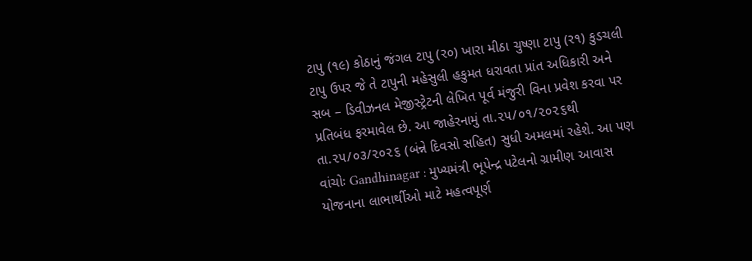ટાપુ (૧૯) કોઠાનું જંગલ ટાપુ (ર૦) ખારા મીઠા ચુષ્ણા ટાપુ (ર૧) કુડચલી ટાપુ ઉપર જે તે ટાપુની મહેસુલી હકુમત ધરાવતા પ્રાંત અધિકારી અને સબ – ડિવીઝનલ મેજીસ્ટ્રેટની લેખિત પૂર્વ મંજુરી વિના પ્રવેશ કરવા પર પ્રતિબંધ ફરમાવેલ છે. આ જાહેરનામું તા.૨૫/૦૧/૨૦૨૬થી તા.૨૫/૦૩/૨૦૨૬ (બંન્ને દિવસો સહિત) સુધી અમલમાં રહેશે. આ પણ વાંચોઃ Gandhinagar : મુખ્યમંત્રી ભૂપેન્દ્ર પટેલનો ગ્રામીણ આવાસ યોજનાના લાભાર્થીઓ માટે મહત્વપૂર્ણ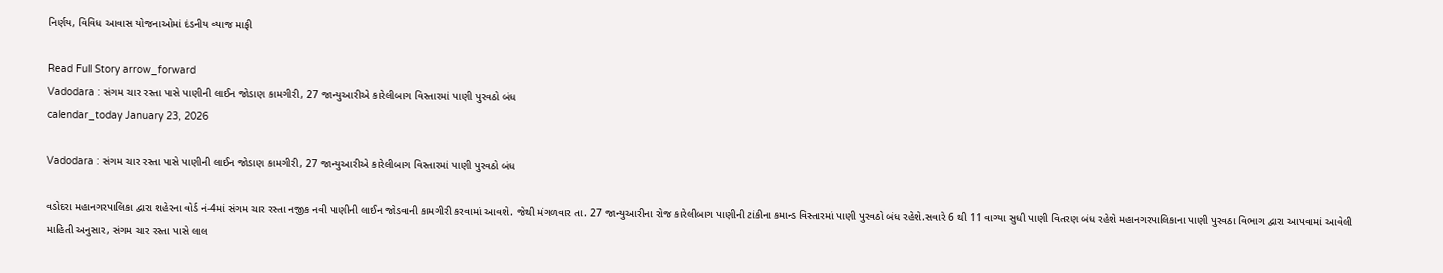નિર્ણય, વિવિધ આવાસ યોજનાઓમાં દંડનીય વ્યાજ માફી

Read Full Story arrow_forward
Vadodara : સંગમ ચાર રસ્તા પાસે પાણીની લાઈન જોડાણ કામગીરી, 27 જાન્યુઆરીએ કારેલીબાગ વિસ્તારમાં પાણી પુરવઠો બંધ
calendar_today January 23, 2026

Vadodara : સંગમ ચાર રસ્તા પાસે પાણીની લાઈન જોડાણ કામગીરી, 27 જાન્યુઆરીએ કારેલીબાગ વિસ્તારમાં પાણી પુરવઠો બંધ

વડોદરા મહાનગરપાલિકા દ્વારા શહેરના વોર્ડ નં-4માં સંગમ ચાર રસ્તા નજીક નવી પાણીની લાઈન જોડવાની કામગીરી કરવામાં આવશે. જેથી મંગળવાર તા. 27 જાન્યુઆરીના રોજ કારેલીબાગ પાણીની ટાંકીના કમાન્ડ વિસ્તારમાં પાણી પુરવઠો બંધ રહેશે.સવારે 6 થી 11 વાગ્યા સુધી પાણી વિતરણ બંધ રહેશે મહાનગરપાલિકાના પાણી પુરવઠા વિભાગ દ્વારા આપવામાં આવેલી માહિતી અનુસાર, સંગમ ચાર રસ્તા પાસે લાલ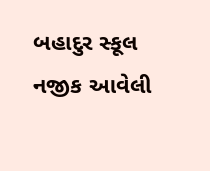બહાદુર સ્કૂલ નજીક આવેલી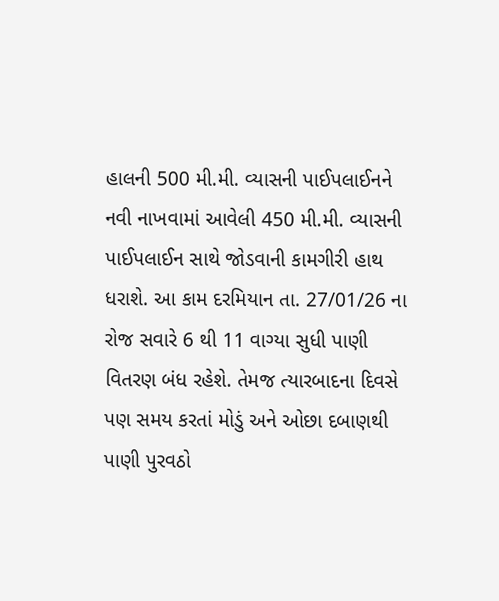હાલની 500 મી.મી. વ્યાસની પાઈપલાઈનને નવી નાખવામાં આવેલી 450 મી.મી. વ્યાસની પાઈપલાઈન સાથે જોડવાની કામગીરી હાથ ધરાશે. આ કામ દરમિયાન તા. 27/01/26 ના રોજ સવારે 6 થી 11 વાગ્યા સુધી પાણી વિતરણ બંધ રહેશે. તેમજ ત્યારબાદના દિવસે પણ સમય કરતાં મોડું અને ઓછા દબાણથી પાણી પુરવઠો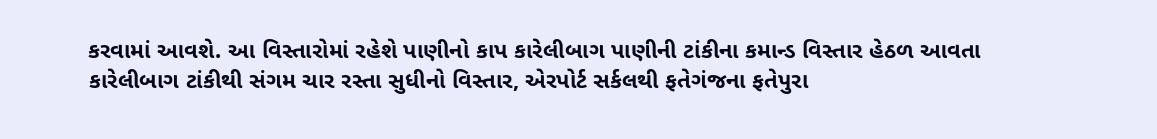કરવામાં આવશે. આ વિસ્તારોમાં રહેશે પાણીનો કાપ કારેલીબાગ પાણીની ટાંકીના કમાન્ડ વિસ્તાર હેઠળ આવતા કારેલીબાગ ટાંકીથી સંગમ ચાર રસ્તા સુધીનો વિસ્તાર, એરપોર્ટ સર્કલથી ફતેગંજના ફતેપુરા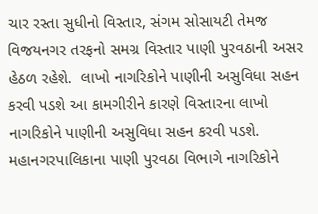ચાર રસ્તા સુધીનો વિસ્તાર, સંગમ સોસાયટી તેમજ વિજયનગર તરફનો સમગ્ર વિસ્તાર પાણી પુરવઠાની અસર હેઠળ રહેશે.  લાખો નાગરિકોને પાણીની અસુવિધા સહન કરવી પડશે આ કામગીરીને કારણે વિસ્તારના લાખો નાગરિકોને પાણીની અસુવિધા સહન કરવી પડશે. મહાનગરપાલિકાના પાણી પુરવઠા વિભાગે નાગરિકોને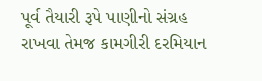પૂર્વ તૈયારી રૂપે પાણીનો સંગ્રહ રાખવા તેમજ કામગીરી દરમિયાન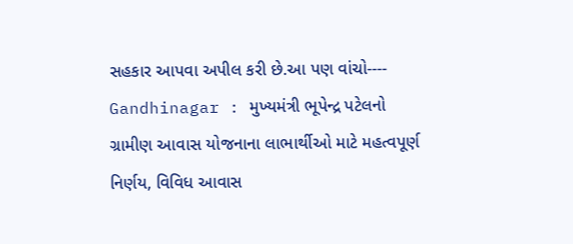સહકાર આપવા અપીલ કરી છે.આ પણ વાંચો----   Gandhinagar : મુખ્યમંત્રી ભૂપેન્દ્ર પટેલનો ગ્રામીણ આવાસ યોજનાના લાભાર્થીઓ માટે મહત્વપૂર્ણ નિર્ણય, વિવિધ આવાસ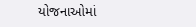યોજનાઓમાં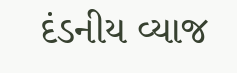દંડનીય વ્યાજ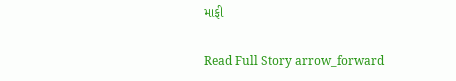માફી

Read Full Story arrow_forward